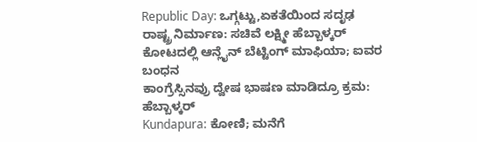Republic Day: ಒಗ್ಗಟ್ಟು,ಏಕತೆಯಿಂದ ಸದೃಢ ರಾಷ್ಟ್ರ ನಿರ್ಮಾಣ: ಸಚಿವೆ ಲಕ್ಷ್ಮೀ ಹೆಬ್ಬಾಳ್ಕರ್
ಕೋಟದಲ್ಲಿ ಆನ್ಲೈನ್ ಬೆಟ್ಟಿಂಗ್ ಮಾಫಿಯಾ; ಐವರ ಬಂಧನ
ಕಾಂಗ್ರೆಸ್ಸಿನವ್ರು ದ್ವೇಷ ಭಾಷಣ ಮಾಡಿದ್ರೂ ಕ್ರಮ: ಹೆಬ್ಬಾಳ್ಕರ್
Kundapura: ಕೋಣಿ; ಮನೆಗೆ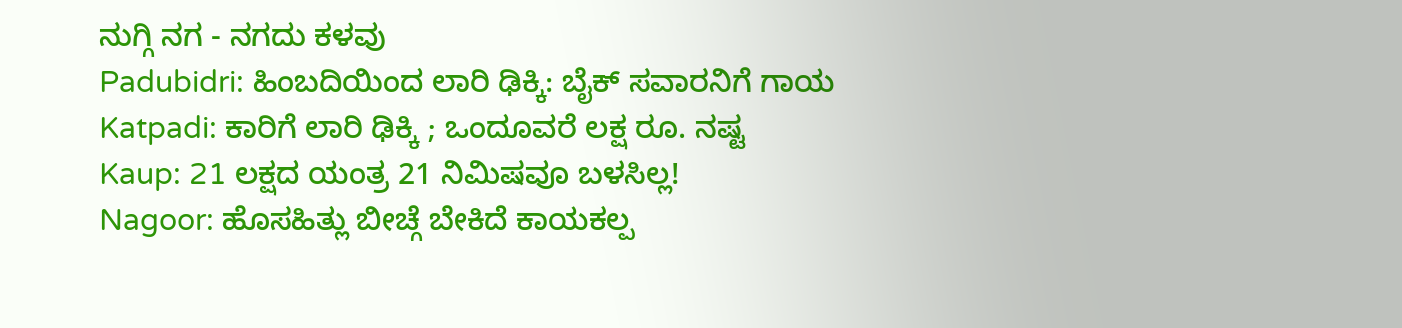ನುಗ್ಗಿ ನಗ - ನಗದು ಕಳವು
Padubidri: ಹಿಂಬದಿಯಿಂದ ಲಾರಿ ಢಿಕ್ಕಿ: ಬೈಕ್ ಸವಾರನಿಗೆ ಗಾಯ
Katpadi: ಕಾರಿಗೆ ಲಾರಿ ಢಿಕ್ಕಿ ; ಒಂದೂವರೆ ಲಕ್ಷ ರೂ. ನಷ್ಟ
Kaup: 21 ಲಕ್ಷದ ಯಂತ್ರ 21 ನಿಮಿಷವೂ ಬಳಸಿಲ್ಲ!
Nagoor: ಹೊಸಹಿತ್ಲು ಬೀಚ್ಗೆ ಬೇಕಿದೆ ಕಾಯಕಲ್ಪ